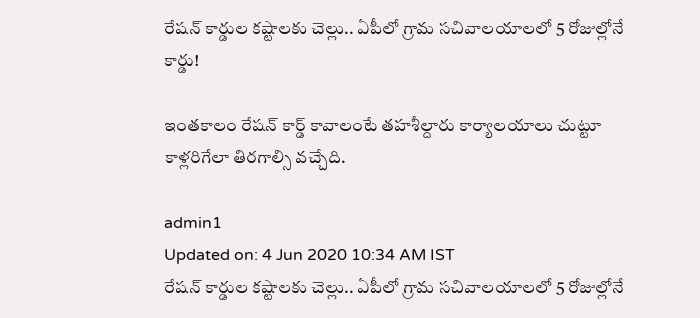రేషన్ కార్డుల కష్టాలకు చెల్లు.. ఏపీలో గ్రామ సచివాలయాలలో 5 రోజుల్లోనే కార్డు!

ఇంతకాలం రేషన్ కార్డ్ కావాలంటే తహశీల్దారు కార్యాలయాలు చుట్టూ కాళ్లరిగేలా తిరగాల్సి వచ్చేది.

admin1
Updated on: 4 Jun 2020 10:34 AM IST
రేషన్ కార్డుల కష్టాలకు చెల్లు.. ఏపీలో గ్రామ సచివాలయాలలో 5 రోజుల్లోనే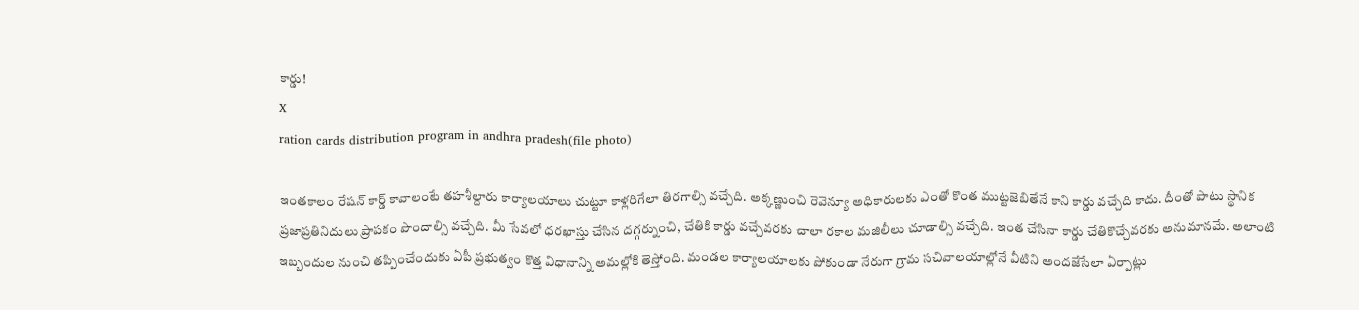కార్డు!
X
ration cards distribution program in andhra pradesh(file photo)

ఇంతకాలం రేషన్ కార్డ్ కావాలంటే తహశీల్దారు కార్యాలయాలు చుట్టూ కాళ్లరిగేలా తిరగాల్సి వచ్చేది. అక్కణ్ణుంచి రెవెన్యూ అధికారులకు ఎంతో కొంత ముట్టజెబితేనే కాని కార్డు వచ్చేది కాదు. దీంతో పాటు స్థానిక ప్రజాప్రతినిదులు ప్రాపకం పొందాల్సి వచ్చేది. మీ సేవలో ధరఖాస్తు చేసిన దగ్గర్నుంచి, చేతికి కార్డు వచ్చేవరకు చాలా రకాల మజిలీలు చూడాల్సి వచ్చేది. ఇంత చేసినా కార్డు చేతికొచ్చేవరకు అనుమానమే. అలాంటి ఇబ్బందుల నుంచి తప్పించేందుకు ఏపీ ప్రభుత్వం కొత్త విధానాన్ని అమల్లోకి తెస్తోంది. మండల కార్యాలయాలకు పోకుండా నేరుగా గ్రామ సచివాలయాల్లోనే వీటిని అందజేసేలా ఏర్పాట్లు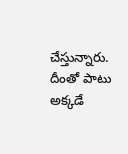చేస్తున్నారు. దీంతో పాటు అక్కడే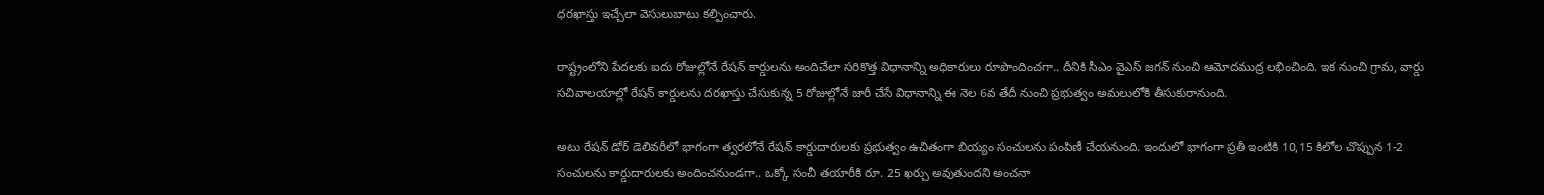ధరఖాస్తు ఇచ్చేలా వెసులుబాటు కల్పించారు.

రాష్ట్రంలోని పేదలకు ఐదు రోజుల్లోనే రేషన్ కార్డులను అందిచేలా సరికొత్త విధానాన్ని అధికారులు రూపొందించగా.. దీనికి సీఎం వైఎస్ జగన్ నుంచి ఆమోదముద్ర లభించింది. ఇక నుంచి గ్రామ, వార్డు సచివాలయాల్లో రేషన్ కార్డులను దరఖాస్తు చేసుకున్న 5 రోజుల్లోనే జారీ చేసే విధానాన్ని ఈ నెల 6వ తేదీ నుంచి ప్రభుత్వం అమలులోకి తీసుకురానుంది.

అటు రేషన్ డోర్ డెలివరీలో భాగంగా త్వరలోనే రేషన్ కార్డుదారులకు ప్రభుత్వం ఉచితంగా బియ్యం సంచులను పంపిణీ చేయనుంది. ఇందులో భాగంగా ప్రతీ ఇంటికి 10,15 కిలోల చొప్పున 1-2 సంచులను కార్డుదారులకు అందించనుండగా.. ఒక్కో సంచీ తయారీకి రూ. 25 ఖర్చు అవుతుందని అంచనా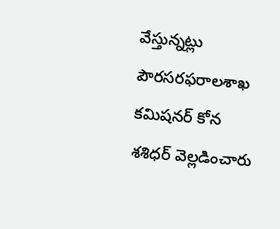వేస్తున్నట్లు పౌరసరఫరాలశాఖ కమిషనర్ కోన శశిధర్ వెల్లడించారు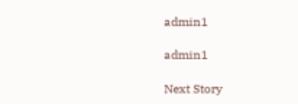admin1

admin1

Next Story